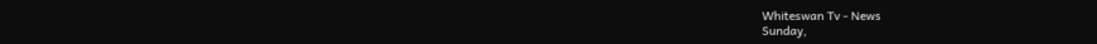Whiteswan Tv - News
Sunday,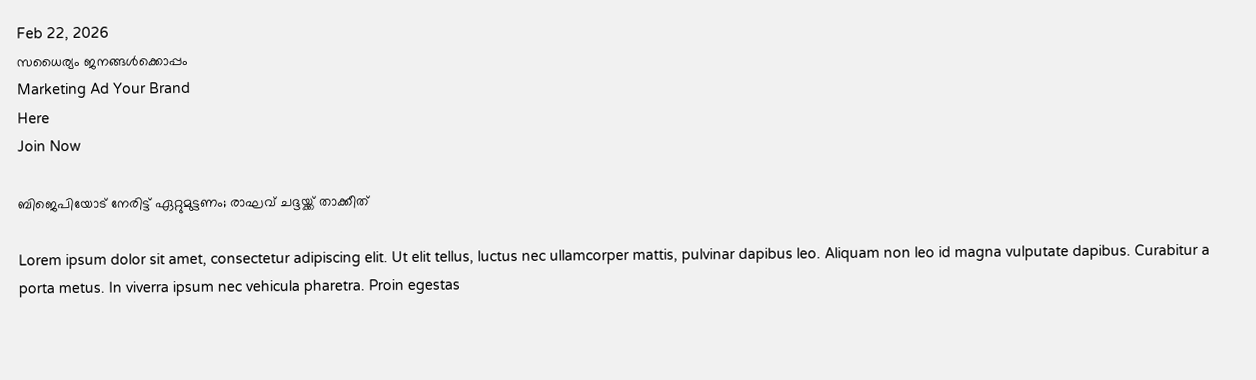Feb 22, 2026
സധൈര്യം ജനങ്ങൾക്കൊപ്പം
Marketing Ad Your Brand
Here
Join Now

ബിജെപിയോട് നേരിട്ട് ഏറ്റുമുട്ടണം; രാഘവ് ചദ്ദയ്ക്ക് താക്കീത്

Lorem ipsum dolor sit amet, consectetur adipiscing elit. Ut elit tellus, luctus nec ullamcorper mattis, pulvinar dapibus leo. Aliquam non leo id magna vulputate dapibus. Curabitur a porta metus. In viverra ipsum nec vehicula pharetra. Proin egestas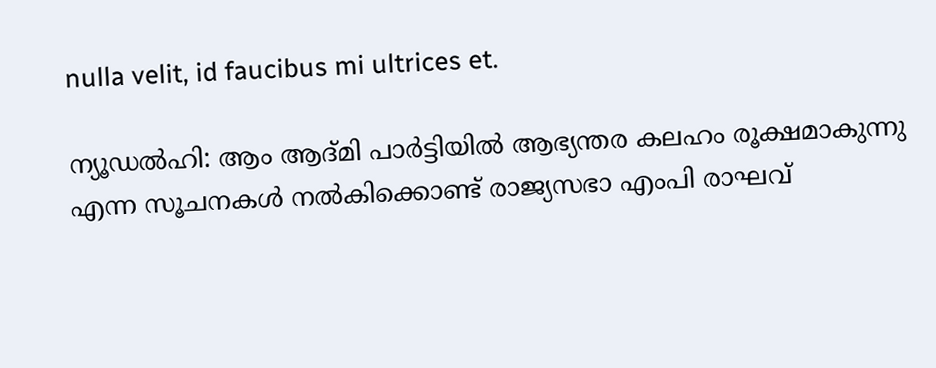nulla velit, id faucibus mi ultrices et.

ന്യൂഡൽഹി: ആം ആദ്മി പാർട്ടിയിൽ ആഭ്യന്തര കലഹം രൂക്ഷമാകുന്നു എന്ന സൂചനകൾ നൽകിക്കൊണ്ട് രാജ്യസഭാ എംപി രാഘവ്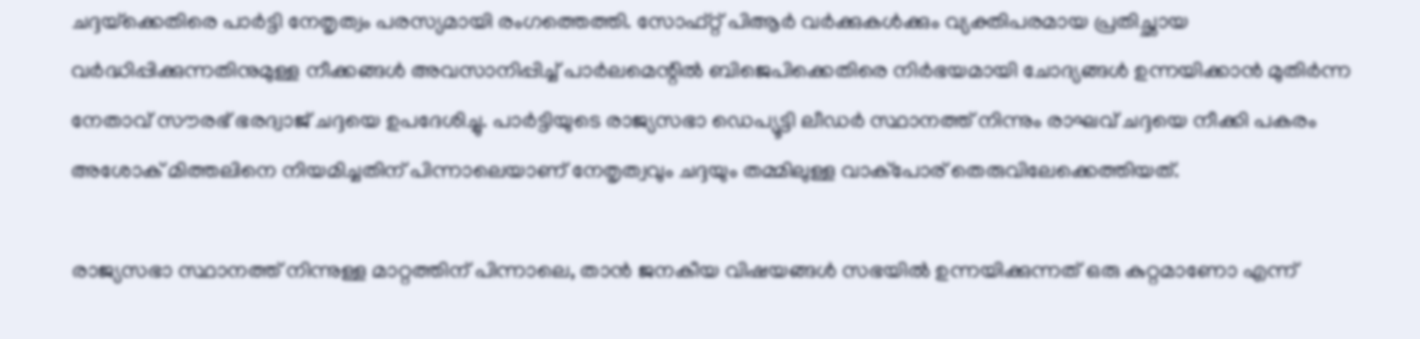ചദ്ദയ്‌ക്കെതിരെ പാർട്ടി നേതൃത്വം പരസ്യമായി രംഗത്തെത്തി. സോഫ്റ്റ് പിആർ വർക്കുകൾക്കും വ്യക്തിപരമായ പ്രതിച്ഛായ വർദ്ധിപ്പിക്കുന്നതിനുമുള്ള നീക്കങ്ങൾ അവസാനിപ്പിച്ച് പാർലമെന്റിൽ ബിജെപിക്കെതിരെ നിർഭയമായി ചോദ്യങ്ങൾ ഉന്നയിക്കാൻ മുതിർന്ന നേതാവ് സൗരഭ് ഭരദ്വാജ് ചദ്ദയെ ഉപദേശിച്ചു. പാർട്ടിയുടെ രാജ്യസഭാ ഡെപ്യൂട്ടി ലീഡർ സ്ഥാനത്ത് നിന്നും രാഘവ് ചദ്ദയെ നീക്കി പകരം അശോക് മിത്തലിനെ നിയമിച്ചതിന് പിന്നാലെയാണ് നേതൃത്വവും ചദ്ദയും തമ്മിലുള്ള വാക്പോര് തെരുവിലേക്കെത്തിയത്.

രാജ്യസഭാ സ്ഥാനത്ത് നിന്നുള്ള മാറ്റത്തിന് പിന്നാലെ, താൻ ജനകീയ വിഷയങ്ങൾ സഭയിൽ ഉന്നയിക്കുന്നത് ഒരു കുറ്റമാണോ എന്ന്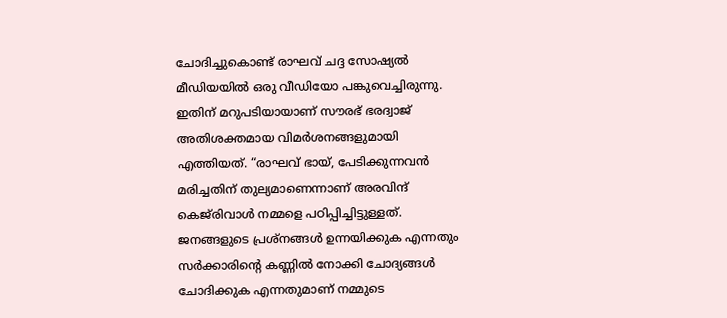ചോദിച്ചുകൊണ്ട് രാഘവ് ചദ്ദ സോഷ്യൽ മീഡിയയിൽ ഒരു വീഡിയോ പങ്കുവെച്ചിരുന്നു. ഇതിന് മറുപടിയായാണ് സൗരഭ് ഭരദ്വാജ് അതിശക്തമായ വിമർശനങ്ങളുമായി എത്തിയത്. “രാഘവ് ഭായ്, പേടിക്കുന്നവൻ മരിച്ചതിന് തുല്യമാണെന്നാണ് അരവിന്ദ് കെജ്‌രിവാൾ നമ്മളെ പഠിപ്പിച്ചിട്ടുള്ളത്. ജനങ്ങളുടെ പ്രശ്നങ്ങൾ ഉന്നയിക്കുക എന്നതും സർക്കാരിന്റെ കണ്ണിൽ നോക്കി ചോദ്യങ്ങൾ ചോദിക്കുക എന്നതുമാണ് നമ്മുടെ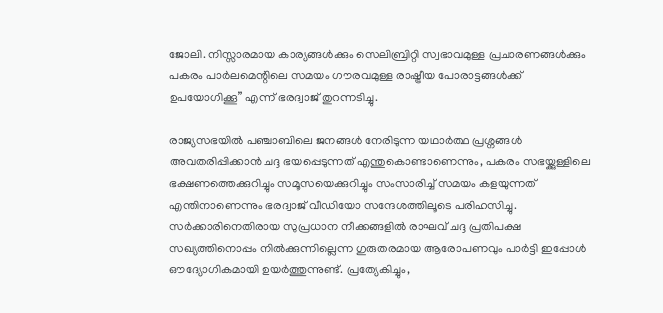ജോലി. നിസ്സാരമായ കാര്യങ്ങൾക്കും സെലിബ്രിറ്റി സ്വഭാവമുള്ള പ്രചാരണങ്ങൾക്കും പകരം പാർലമെന്റിലെ സമയം ഗൗരവമുള്ള രാഷ്ട്രീയ പോരാട്ടങ്ങൾക്ക് ഉപയോഗിക്കൂ” എന്ന് ഭരദ്വാജ് തുറന്നടിച്ചു.

രാജ്യസഭയിൽ പഞ്ചാബിലെ ജനങ്ങൾ നേരിടുന്ന യഥാർത്ഥ പ്രശ്നങ്ങൾ അവതരിപ്പിക്കാൻ ചദ്ദ ഭയപ്പെടുന്നത് എന്തുകൊണ്ടാണെന്നും, പകരം സഭയ്ക്കുള്ളിലെ ഭക്ഷണത്തെക്കുറിച്ചും സമൂസയെക്കുറിച്ചും സംസാരിച്ച് സമയം കളയുന്നത് എന്തിനാണെന്നും ഭരദ്വാജ് വീഡിയോ സന്ദേശത്തിലൂടെ പരിഹസിച്ചു. സർക്കാരിനെതിരായ സുപ്രധാന നീക്കങ്ങളിൽ രാഘവ് ചദ്ദ പ്രതിപക്ഷ സഖ്യത്തിനൊപ്പം നിൽക്കുന്നില്ലെന്ന ഗുരുതരമായ ആരോപണവും പാർട്ടി ഇപ്പോൾ ഔദ്യോഗികമായി ഉയർത്തുന്നുണ്ട്. പ്രത്യേകിച്ചും,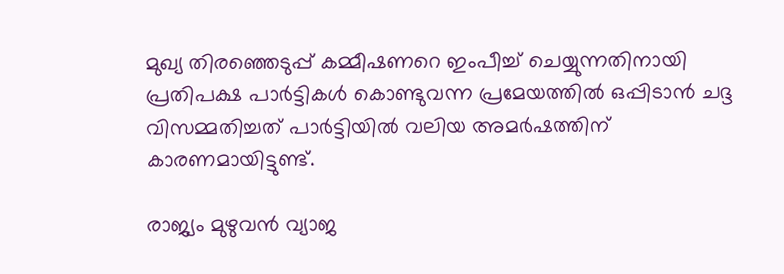മുഖ്യ തിരഞ്ഞെടുപ്പ് കമ്മീഷണറെ ഇംപീച്ച് ചെയ്യുന്നതിനായി പ്രതിപക്ഷ പാർട്ടികൾ കൊണ്ടുവന്ന പ്രമേയത്തിൽ ഒപ്പിടാൻ ചദ്ദ വിസമ്മതിച്ചത് പാർട്ടിയിൽ വലിയ അമർഷത്തിന് കാരണമായിട്ടുണ്ട്.

രാജ്യം മുഴുവൻ വ്യാജ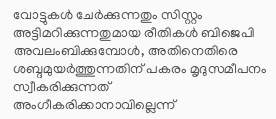വോട്ടുകൾ ചേർക്കുന്നതും സിസ്റ്റം അട്ടിമറിക്കുന്നതുമായ രീതികൾ ബിജെപി അവലംബിക്കുമ്പോൾ, അതിനെതിരെ ശബ്ദമുയർത്തുന്നതിന് പകരം മൃദുസമീപനം സ്വീകരിക്കുന്നത് അംഗീകരിക്കാനാവില്ലെന്ന്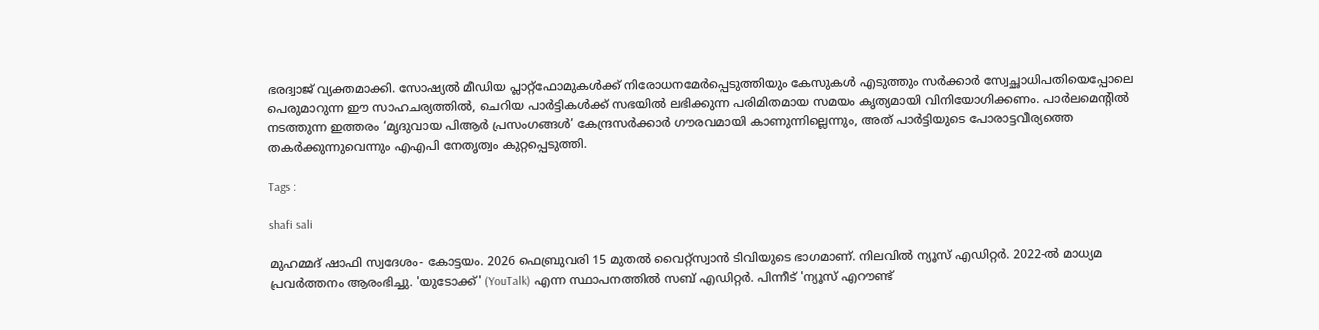ഭരദ്വാജ് വ്യക്തമാക്കി. സോഷ്യൽ മീഡിയ പ്ലാറ്റ്‌ഫോമുകൾക്ക് നിരോധനമേർപ്പെടുത്തിയും കേസുകൾ എടുത്തും സർക്കാർ സ്വേച്ഛാധിപതിയെപ്പോലെ പെരുമാറുന്ന ഈ സാഹചര്യത്തിൽ, ചെറിയ പാർട്ടികൾക്ക് സഭയിൽ ലഭിക്കുന്ന പരിമിതമായ സമയം കൃത്യമായി വിനിയോഗിക്കണം. പാർലമെന്റിൽ നടത്തുന്ന ഇത്തരം ‘മൃദുവായ പിആർ പ്രസംഗങ്ങൾ’ കേന്ദ്രസർക്കാർ ഗൗരവമായി കാണുന്നില്ലെന്നും, അത് പാർട്ടിയുടെ പോരാട്ടവീര്യത്തെ തകർക്കുന്നുവെന്നും എഎപി നേതൃത്വം കുറ്റപ്പെടുത്തി.

Tags :

shafi sali

മുഹമ്മദ് ഷാഫി സ്വദേശം- കോട്ടയം. 2026 ഫെബ്രുവരി 15 മുതൽ വൈറ്റ്‌സ്വാൻ ടിവിയുടെ ഭാഗമാണ്. നിലവിൽ ന്യൂസ് എഡിറ്റർ. 2022-ൽ മാധ്യമ പ്രവർത്തനം ആരംഭിച്ചു. 'യുടോക്ക്' (YouTalk) എന്ന സ്ഥാപനത്തിൽ സബ് എഡിറ്റർ. പിന്നീട് 'ന്യൂസ് എറൗണ്ട്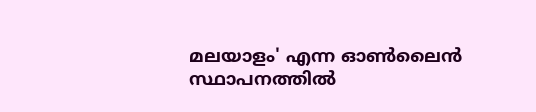മലയാളം' എന്ന ഓൺലൈൻ സ്ഥാപനത്തിൽ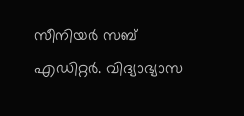സീനിയർ സബ് എഡിറ്റർ. വിദ്യാഭ്യാസ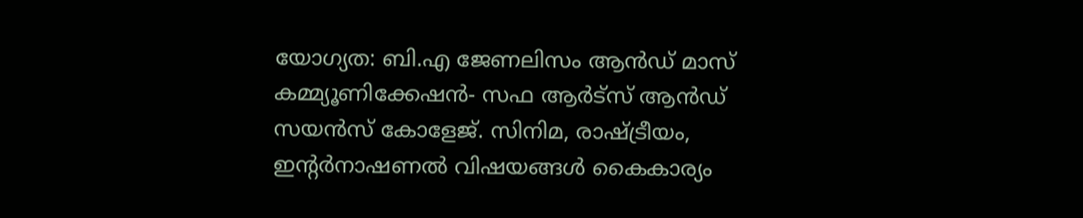യോഗ്യത: ബി.എ ജേണലിസം ആൻഡ് മാസ് കമ്മ്യൂണിക്കേഷൻ- സഫ ആർട്‌സ് ആൻഡ് സയൻസ് കോളേജ്. സിനിമ, രാഷ്ട്രീയം, ഇന്റർനാഷണൽ വിഷയങ്ങൾ കൈകാര്യം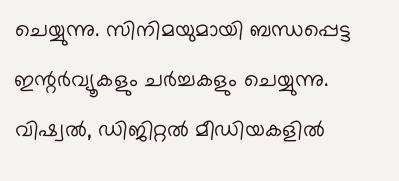ചെയ്യുന്നു. സിനിമയുമായി ബന്ധപ്പെട്ട ഇന്റർവ്യൂകളും ചർച്ചകളും ചെയ്യുന്നു. വിഷ്വൽ, ഡിജിറ്റൽ മീഡിയകളിൽ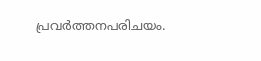പ്രവർത്തനപരിചയം.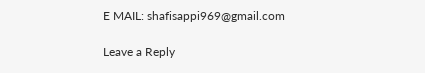E MAIL: shafisappi969@gmail.com

Leave a Reply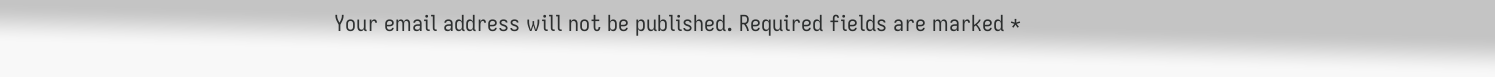Your email address will not be published. Required fields are marked *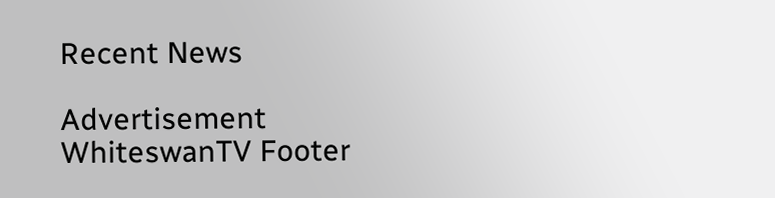Recent News

Advertisement
WhiteswanTV Footer